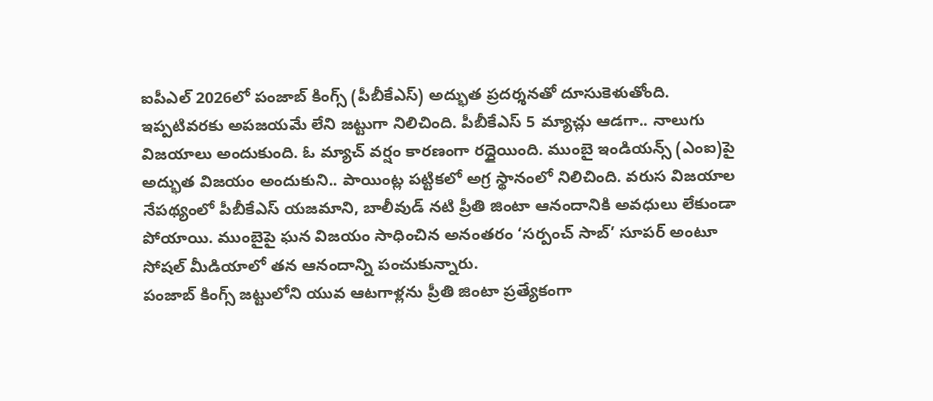ఐపీఎల్ 2026లో పంజాబ్ కింగ్స్ (పీబీకేఎస్) అద్భుత ప్రదర్శనతో దూసుకెళుతోంది. ఇప్పటివరకు అపజయమే లేని జట్టుగా నిలిచింది. పీబీకేఎస్ 5 మ్యాచ్లు ఆడగా.. నాలుగు విజయాలు అందుకుంది. ఓ మ్యాచ్ వర్షం కారణంగా రద్దైయింది. ముంబై ఇండియన్స్ (ఎంఐ)పై అద్భుత విజయం అందుకుని.. పాయింట్ల పట్టికలో అగ్ర స్థానంలో నిలిచింది. వరుస విజయాల నేపథ్యంలో పీబీకేఎస్ యజమాని, బాలీవుడ్ నటి ప్రీతి జింటా ఆనందానికి అవధులు లేకుండా పోయాయి. ముంబైపై ఘన విజయం సాధించిన అనంతరం ‘సర్పంచ్ సాబ్’ సూపర్ అంటూ సోషల్ మీడియాలో తన ఆనందాన్ని పంచుకున్నారు.
పంజాబ్ కింగ్స్ జట్టులోని యువ ఆటగాళ్లను ప్రీతి జింటా ప్రత్యేకంగా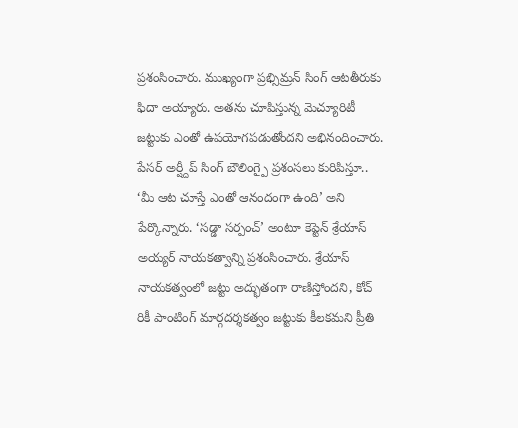ప్రశంసించారు. ముఖ్యంగా ప్రభ్సిమ్రన్ సింగ్ ఆటతీరుకు ఫిదా అయ్యారు. అతను చూపిస్తున్న మెచ్యూరిటీ జట్టుకు ఎంతో ఉపయోగపడుతోందని అభినందించారు. పేసర్ అర్ష్దీప్ సింగ్ బౌలింగ్పై ప్రశంసలు కురిపిస్తూ.. ‘మీ ఆట చూస్తే ఎంతో ఆనందంగా ఉంది’ అని పేర్కొన్నారు. ‘సడ్డా సర్పంచ్’ అంటూ కెప్టెన్ శ్రేయాస్ అయ్యర్ నాయకత్వాన్ని ప్రశంసించారు. శ్రేయాస్ నాయకత్వంలో జట్టు అద్భుతంగా రాణిస్తోందని, కోచ్ రికీ పాంటింగ్ మార్గదర్శకత్వం జట్టుకు కీలకమని ప్రీతి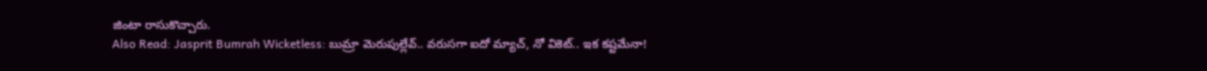జింటా రాసుకొచ్చారు.
Also Read: Jasprit Bumrah Wicketless: బుమ్రా మెరుపుల్లేవ్.. వరుసగా ఐదో మ్యాచ్, నో వికెట్.. ఇక కష్టమేనా!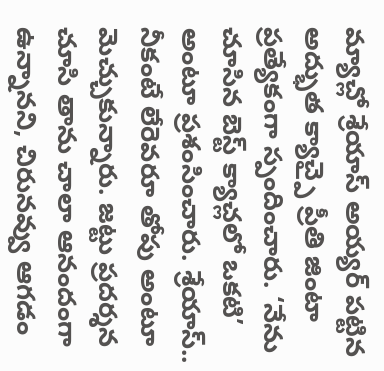మ్యాచ్లో శ్రేయాస్ అయ్యర్ పట్టిన అద్భుత క్యాచ్పై ప్రీతి జింటా ప్రత్యేకంగా స్పందించారు. ‘నేను చూసిన బెస్ట్ క్యాచ్లలో ఒకటి’ అంటూ ప్రశంసించారు. శ్రేయాస్.. నీకంటే లేరెవరూ తోపు అంటూ మెచ్చుకున్నారు. జట్టు ప్రదర్శన చూసి తాను చాలా ఆనందంగా ఉన్నానని, చిరునవ్వు ఆగడం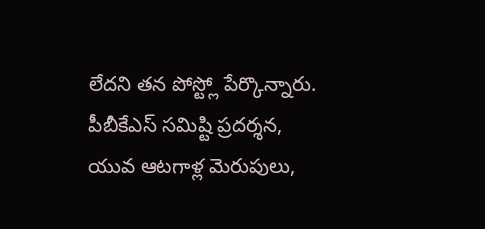లేదని తన పోస్ట్లో పేర్కొన్నారు. పీబీకేఎస్ సమిష్టి ప్రదర్శన, యువ ఆటగాళ్ల మెరుపులు,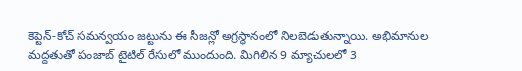కెప్టెన్-కోచ్ సమన్వయం జట్టును ఈ సీజన్లో అగ్రస్థానంలో నిలబెడుతున్నాయి. అభిమానుల మద్దతుతో పంజాబ్ టైటిల్ రేసులో ముందుంది. మిగిలిన 9 మ్యాచులలో 3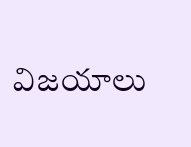విజయాలు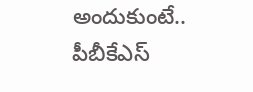అందుకుంటే.. పీబీకేఎస్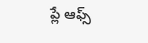ప్లే ఆఫ్స్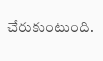చేరుకుంటుంది.